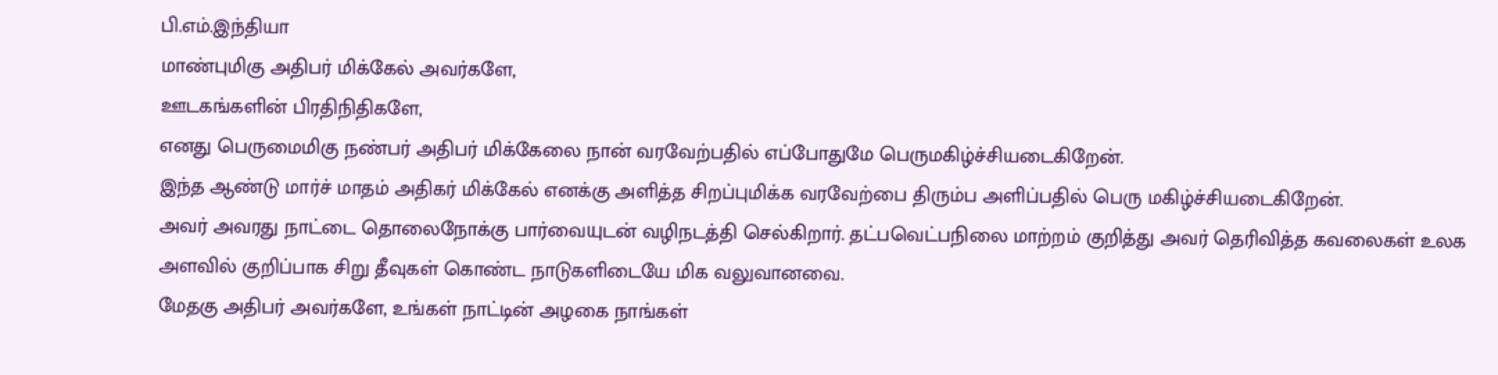பி.எம்.இந்தியா
மாண்புமிகு அதிபர் மிக்கேல் அவர்களே,
ஊடகங்களின் பிரதிநிதிகளே,
எனது பெருமைமிகு நண்பர் அதிபர் மிக்கேலை நான் வரவேற்பதில் எப்போதுமே பெருமகிழ்ச்சியடைகிறேன்.
இந்த ஆண்டு மார்ச் மாதம் அதிகர் மிக்கேல் எனக்கு அளித்த சிறப்புமிக்க வரவேற்பை திரும்ப அளிப்பதில் பெரு மகிழ்ச்சியடைகிறேன்.
அவர் அவரது நாட்டை தொலைநோக்கு பார்வையுடன் வழிநடத்தி செல்கிறார். தட்பவெட்பநிலை மாற்றம் குறித்து அவர் தெரிவித்த கவலைகள் உலக அளவில் குறிப்பாக சிறு தீவுகள் கொண்ட நாடுகளிடையே மிக வலுவானவை.
மேதகு அதிபர் அவர்களே, உங்கள் நாட்டின் அழகை நாங்கள்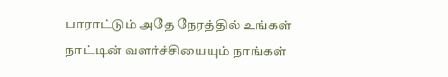பாராட்டும் அதே நேரத்தில் உங்கள் நாட்டின் வளர்ச்சியையும் நாங்கள்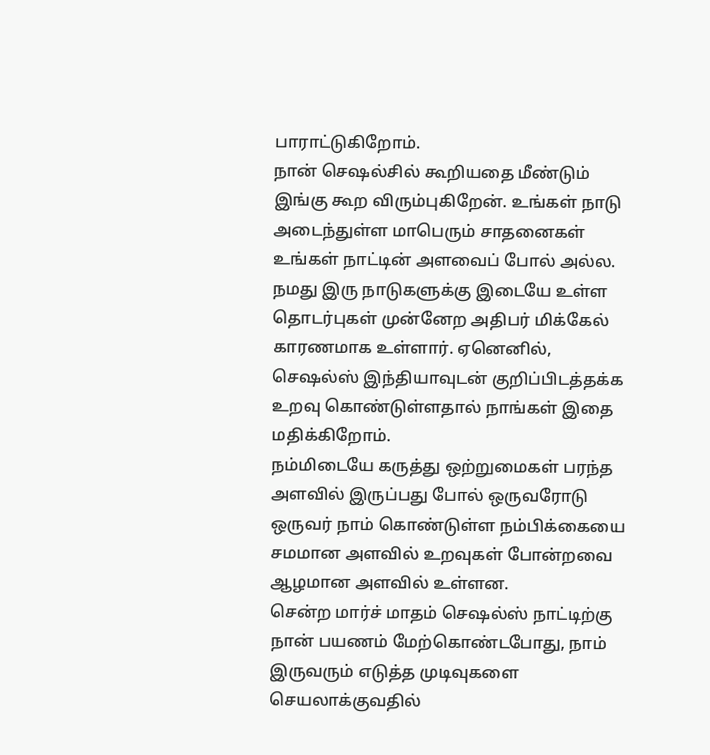பாராட்டுகிறோம்.
நான் செஷல்சில் கூறியதை மீண்டும் இங்கு கூற விரும்புகிறேன். உங்கள் நாடு அடைந்துள்ள மாபெரும் சாதனைகள் உங்கள் நாட்டின் அளவைப் போல் அல்ல.
நமது இரு நாடுகளுக்கு இடையே உள்ள தொடர்புகள் முன்னேற அதிபர் மிக்கேல் காரணமாக உள்ளார். ஏனெனில், செஷல்ஸ் இந்தியாவுடன் குறிப்பிடத்தக்க உறவு கொண்டுள்ளதால் நாங்கள் இதை மதிக்கிறோம்.
நம்மிடையே கருத்து ஒற்றுமைகள் பரந்த அளவில் இருப்பது போல் ஒருவரோடு ஒருவர் நாம் கொண்டுள்ள நம்பிக்கையை சமமான அளவில் உறவுகள் போன்றவை ஆழமான அளவில் உள்ளன.
சென்ற மார்ச் மாதம் செஷல்ஸ் நாட்டிற்கு நான் பயணம் மேற்கொண்டபோது, நாம் இருவரும் எடுத்த முடிவுகளை செயலாக்குவதில்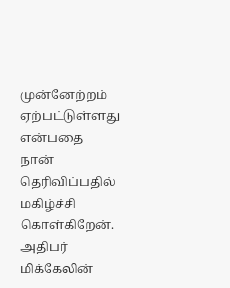முன்னேற்றம் ஏற்பட்டுள்ளது என்பதை நான் தெரிவிப்பதில் மகிழ்ச்சி கொள்கிறேன். அதிபர் மிக்கேலின்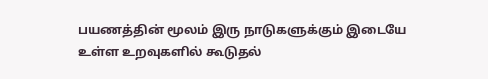பயணத்தின் மூலம் இரு நாடுகளுக்கும் இடையே உள்ள உறவுகளில் கூடுதல்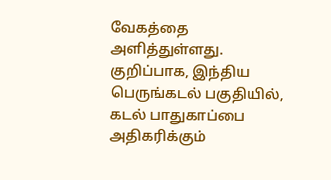வேகத்தை அளித்துள்ளது.
குறிப்பாக, இந்திய பெருங்கடல் பகுதியில், கடல் பாதுகாப்பை அதிகரிக்கும்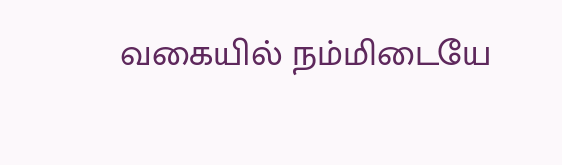வகையில் நம்மிடையே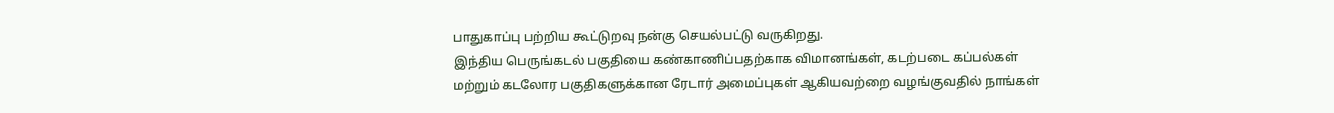பாதுகாப்பு பற்றிய கூட்டுறவு நன்கு செயல்பட்டு வருகிறது.
இந்திய பெருங்கடல் பகுதியை கண்காணிப்பதற்காக விமானங்கள், கடற்படை கப்பல்கள் மற்றும் கடலோர பகுதிகளுக்கான ரேடார் அமைப்புகள் ஆகியவற்றை வழங்குவதில் நாங்கள்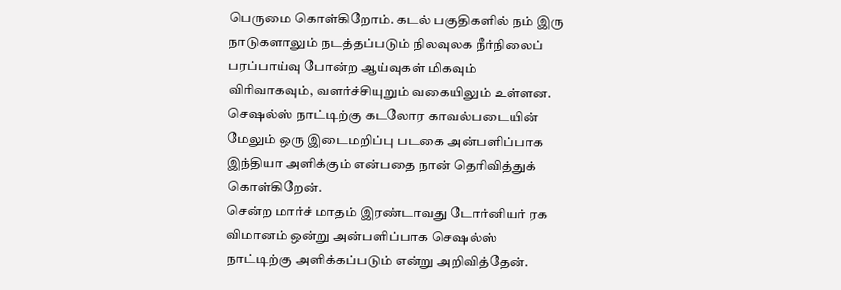பெருமை கொள்கிறோம். கடல் பகுதிகளில் நம் இரு நாடுகளாலும் நடத்தப்படும் நிலவுலக நீர்நிலைப் பரப்பாய்வு போன்ற ஆய்வுகள் மிகவும் விரிவாகவும், வளர்ச்சியுறும் வகையிலும் உள்ளன.
செஷல்ஸ் நாட்டிற்கு கடலோர காவல்படையின் மேலும் ஒரு இடைமறிப்பு படகை அன்பளிப்பாக இந்தியா அளிக்கும் என்பதை நான் தெரிவித்துக் கொள்கிறேன்.
சென்ற மார்ச் மாதம் இரண்டாவது டோர்னியர் ரக விமானம் ஒன்று அன்பளிப்பாக செஷல்ஸ் நாட்டிற்கு அளிக்கப்படும் என்று அறிவித்தேன்.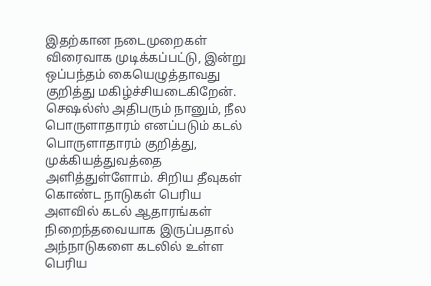இதற்கான நடைமுறைகள் விரைவாக முடிக்கப்பட்டு, இன்று ஒப்பந்தம் கையெழுத்தாவது குறித்து மகிழ்ச்சியடைகிறேன்.
செஷல்ஸ் அதிபரும் நானும், நீல பொருளாதாரம் எனப்படும் கடல் பொருளாதாரம் குறித்து, முக்கியத்துவத்தை அளித்துள்ளோம். சிறிய தீவுகள் கொண்ட நாடுகள் பெரிய அளவில் கடல் ஆதாரங்கள் நிறைந்தவையாக இருப்பதால் அந்நாடுகளை கடலில் உள்ள பெரிய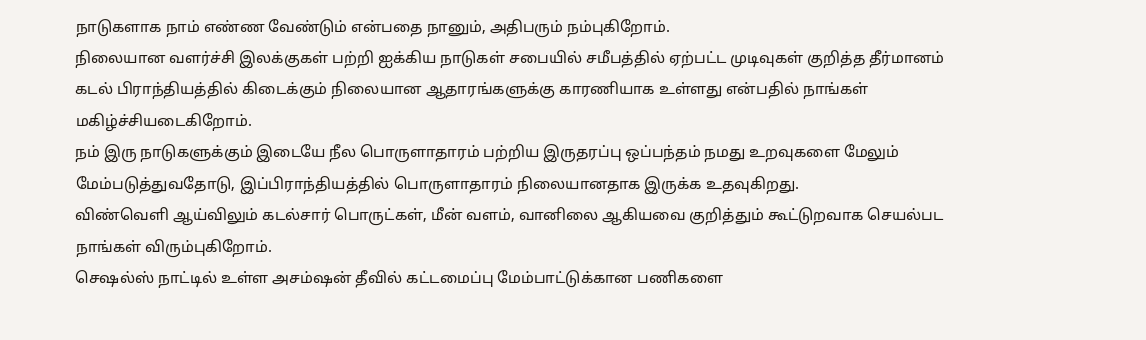நாடுகளாக நாம் எண்ண வேண்டும் என்பதை நானும், அதிபரும் நம்புகிறோம்.
நிலையான வளர்ச்சி இலக்குகள் பற்றி ஐக்கிய நாடுகள் சபையில் சமீபத்தில் ஏற்பட்ட முடிவுகள் குறித்த தீர்மானம் கடல் பிராந்தியத்தில் கிடைக்கும் நிலையான ஆதாரங்களுக்கு காரணியாக உள்ளது என்பதில் நாங்கள் மகிழ்ச்சியடைகிறோம்.
நம் இரு நாடுகளுக்கும் இடையே நீல பொருளாதாரம் பற்றிய இருதரப்பு ஒப்பந்தம் நமது உறவுகளை மேலும் மேம்படுத்துவதோடு, இப்பிராந்தியத்தில் பொருளாதாரம் நிலையானதாக இருக்க உதவுகிறது.
விண்வெளி ஆய்விலும் கடல்சார் பொருட்கள், மீன் வளம், வானிலை ஆகியவை குறித்தும் கூட்டுறவாக செயல்பட நாங்கள் விரும்புகிறோம்.
செஷல்ஸ் நாட்டில் உள்ள அசம்ஷன் தீவில் கட்டமைப்பு மேம்பாட்டுக்கான பணிகளை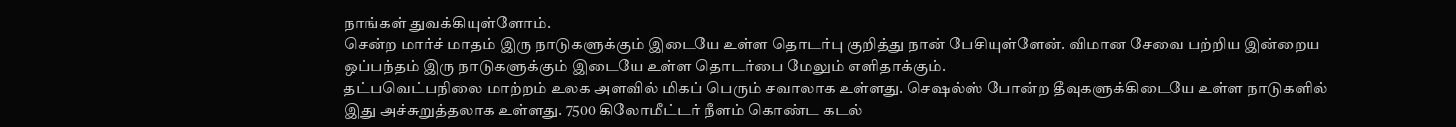நாங்கள் துவக்கியுள்ளோம்.
சென்ற மார்ச் மாதம் இரு நாடுகளுக்கும் இடையே உள்ள தொடர்பு குறித்து நான் பேசியுள்ளேன். விமான சேவை பற்றிய இன்றைய ஒப்பந்தம் இரு நாடுகளுக்கும் இடையே உள்ள தொடர்பை மேலும் எளிதாக்கும்.
தட்பவெட்பநிலை மாற்றம் உலக அளவில் மிகப் பெரும் சவாலாக உள்ளது. செஷல்ஸ் போன்ற தீவுகளுக்கிடையே உள்ள நாடுகளில் இது அச்சுறுத்தலாக உள்ளது. 7500 கிலோமீட்டர் நீளம் கொண்ட கடல்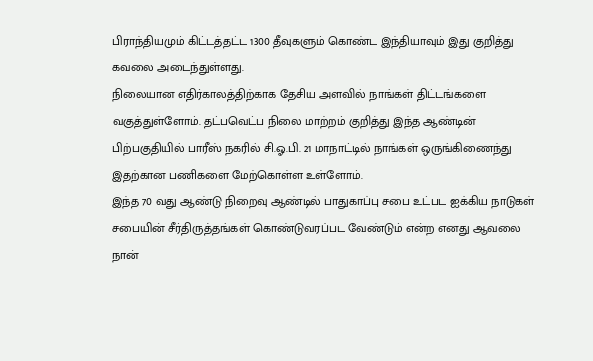பிராந்தியமும் கிட்டத்தட்ட 1300 தீவுகளும் கொண்ட இந்தியாவும் இது குறித்து கவலை அடைந்துள்ளது.
நிலையான எதிர்காலத்திற்காக தேசிய அளவில் நாங்கள் திட்டங்களை வகுத்துள்ளோம். தட்பவெட்ப நிலை மாற்றம் குறித்து இந்த ஆண்டின் பிற்பகுதியில் பாரீஸ் நகரில் சி.ஓ.பி. 21 மாநாட்டில் நாங்கள் ஒருங்கிணைந்து இதற்கான பணிகளை மேற்கொள்ள உள்ளோம்.
இந்த 70 வது ஆண்டு நிறைவு ஆண்டில் பாதுகாப்பு சபை உட்பட ஐக்கிய நாடுகள் சபையின் சீர்திருத்தங்கள் கொண்டுவரப்பட வேண்டும் என்ற எனது ஆவலை நான்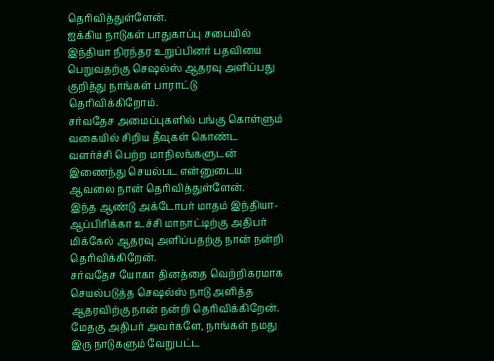தெரிவித்துள்ளேன்.
ஐக்கிய நாடுகள் பாதுகாப்பு சபையில் இந்தியா நிரந்தர உறுப்பினர் பதவியை பெறுவதற்கு செஷல்ஸ் ஆதரவு அளிப்பது குறித்து நாங்கள் பாராட்டு தெரிவிக்கிறோம்.
சர்வதேச அமைப்புகளில் பங்கு கொள்ளும் வகையில் சிறிய தீவுகள் கொண்ட வளர்ச்சி பெற்ற மாநிலங்களுடன் இணைந்து செயல்பட என்னுடைய ஆவலை நான் தெரிவித்துள்ளேன்.
இந்த ஆண்டு அக்டோபர் மாதம் இந்தியா-ஆப்பிரிக்கா உச்சி மாநாட்டிற்கு அதிபர் மிக்கேல் ஆதரவு அளிப்பதற்கு நான் நன்றி தெரிவிக்கிறேன்.
சர்வதேச யோகா தினத்தை வெற்றிகரமாக செயல்படுத்த செஷல்ஸ் நாடு அளித்த ஆதரவிற்கு நான் நன்றி தெரிவிக்கிறேன்.
மேதகு அதிபர் அவர்களே, நாங்கள் நமது இரு நாடுகளும் வேறுபட்ட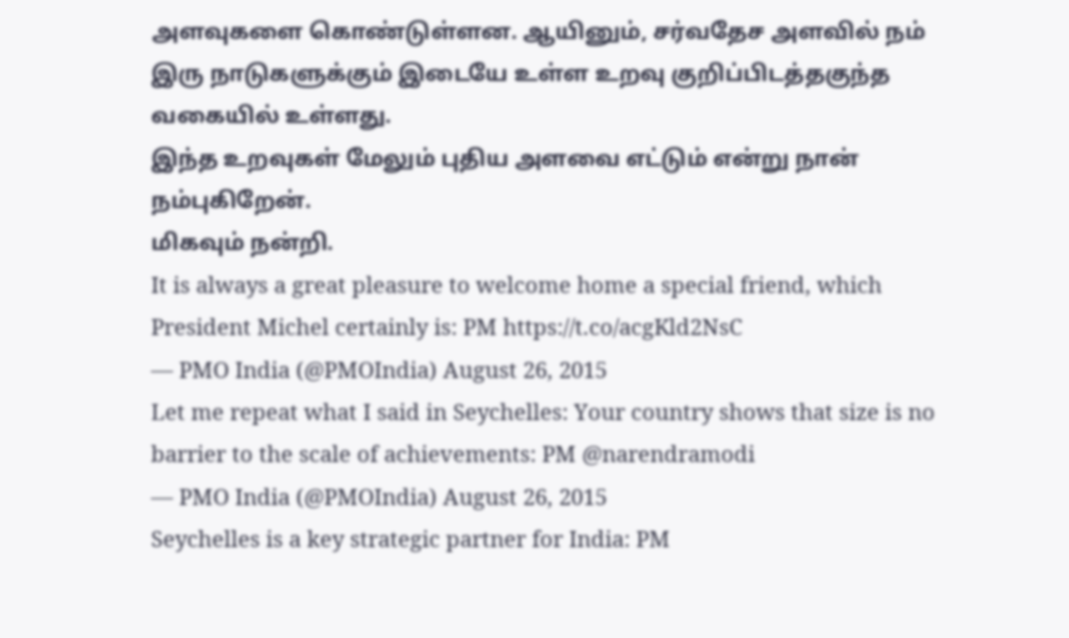அளவுகளை கொண்டுள்ளன. ஆயினும், சர்வதேச அளவில் நம் இரு நாடுகளுக்கும் இடையே உள்ள உறவு குறிப்பிடத்தகுந்த வகையில் உள்ளது.
இந்த உறவுகள் மேலும் புதிய அளவை எட்டும் என்று நான் நம்புகிறேன்.
மிகவும் நன்றி.
It is always a great pleasure to welcome home a special friend, which President Michel certainly is: PM https://t.co/acgKld2NsC
— PMO India (@PMOIndia) August 26, 2015
Let me repeat what I said in Seychelles: Your country shows that size is no barrier to the scale of achievements: PM @narendramodi
— PMO India (@PMOIndia) August 26, 2015
Seychelles is a key strategic partner for India: PM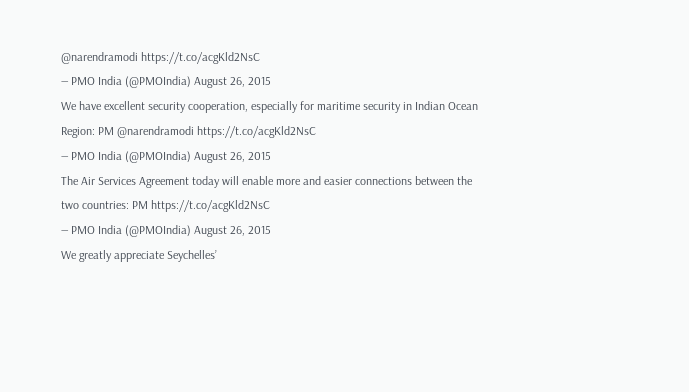@narendramodi https://t.co/acgKld2NsC
— PMO India (@PMOIndia) August 26, 2015
We have excellent security cooperation, especially for maritime security in Indian Ocean Region: PM @narendramodi https://t.co/acgKld2NsC
— PMO India (@PMOIndia) August 26, 2015
The Air Services Agreement today will enable more and easier connections between the two countries: PM https://t.co/acgKld2NsC
— PMO India (@PMOIndia) August 26, 2015
We greatly appreciate Seychelles’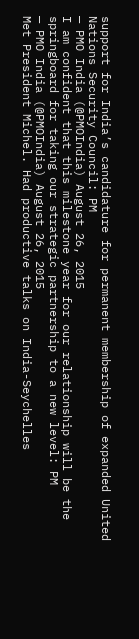support for India’s candidature for permanent membership of expanded United Nations Security Council: PM
— PMO India (@PMOIndia) August 26, 2015
I am confident that this milestone year for our relationship will be the springboard for taking our strategic partnership to a new level: PM
— PMO India (@PMOIndia) August 26, 2015
Met President Michel. Had productive talks on India-Seychelles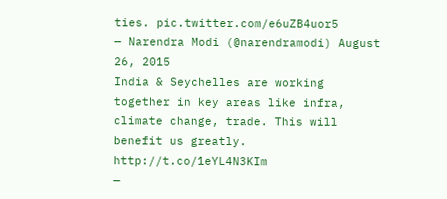ties. pic.twitter.com/e6uZB4uor5
— Narendra Modi (@narendramodi) August 26, 2015
India & Seychelles are working together in key areas like infra, climate change, trade. This will benefit us greatly. http://t.co/1eYL4N3KIm
—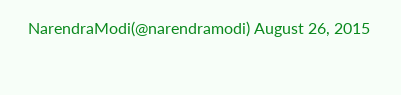NarendraModi(@narendramodi) August 26, 2015